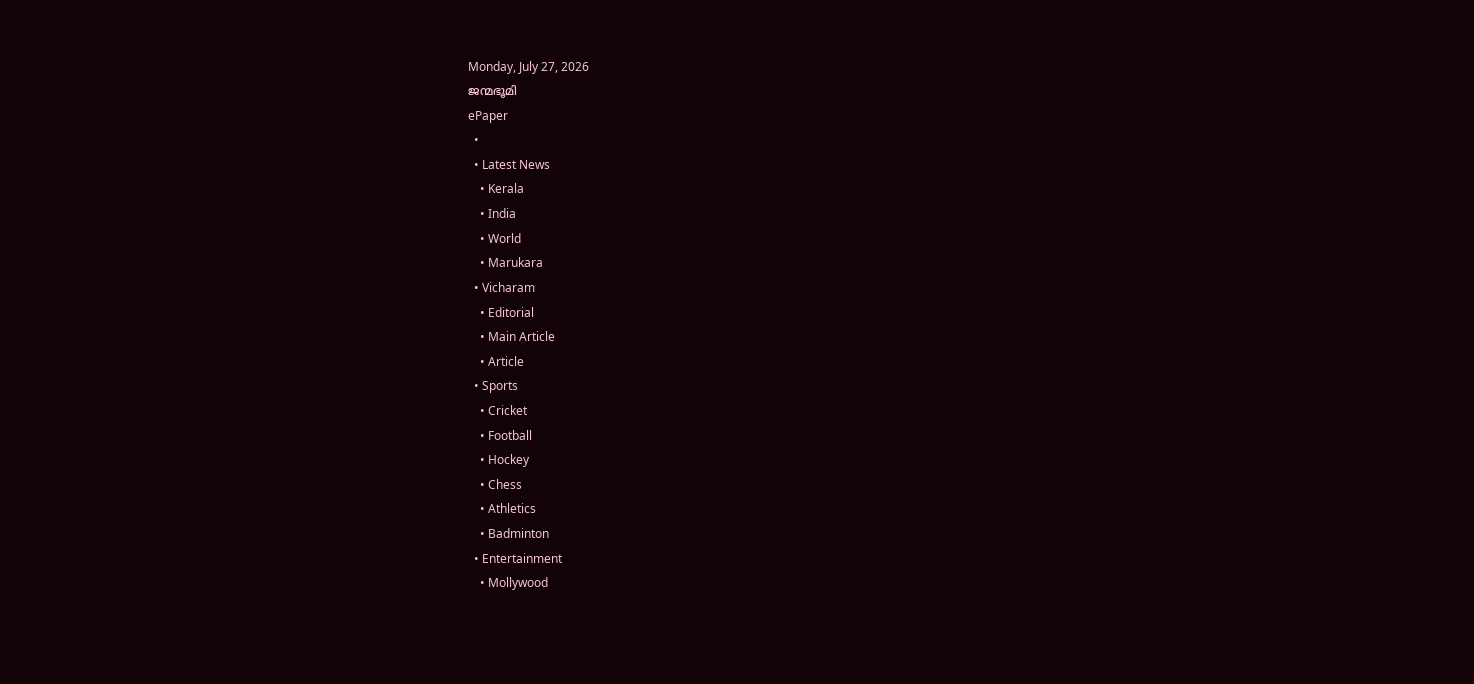Monday, July 27, 2026
ജന്മഭൂമി
ePaper
  •
  • Latest News
    • Kerala
    • India
    • World
    • Marukara
  • Vicharam
    • Editorial
    • Main Article
    • Article
  • Sports
    • Cricket
    • Football
    • Hockey
    • Chess
    • Athletics
    • Badminton
  • Entertainment
    • Mollywood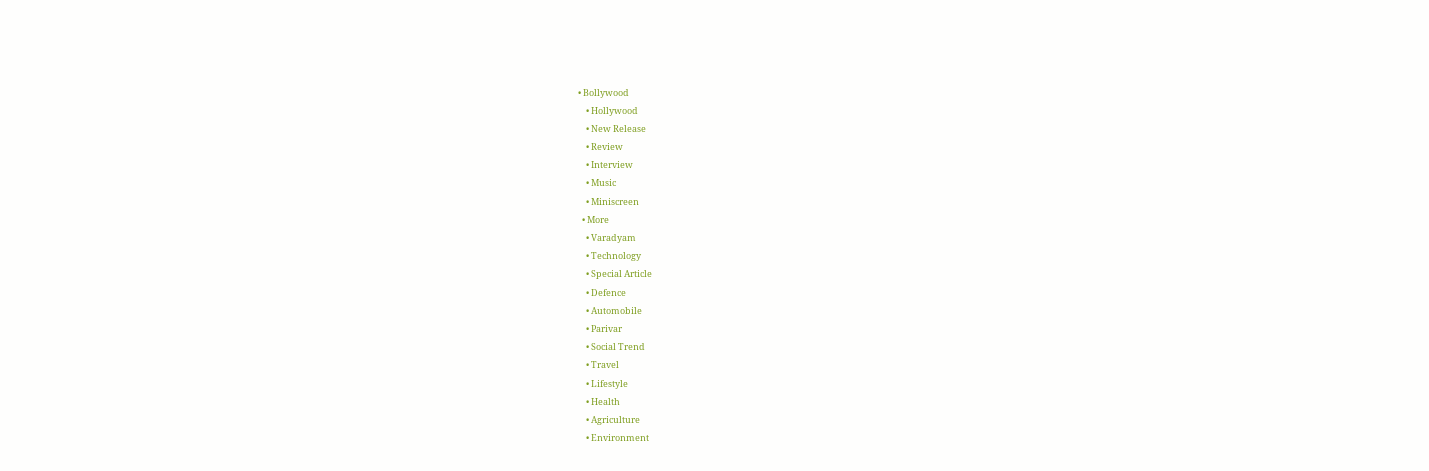• Bollywood
    • Hollywood
    • New Release
    • Review
    • Interview
    • Music
    • Miniscreen
  • More
    • Varadyam
    • Technology
    • Special Article
    • Defence
    • Automobile
    • Parivar
    • Social Trend
    • Travel
    • Lifestyle
    • Health
    • Agriculture
    • Environment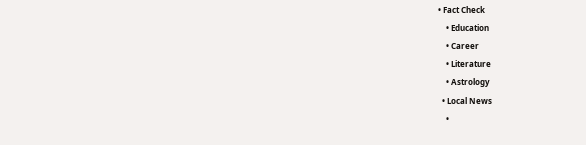• Fact Check
    • Education
    • Career
    • Literature
    • Astrology
  • Local News
    •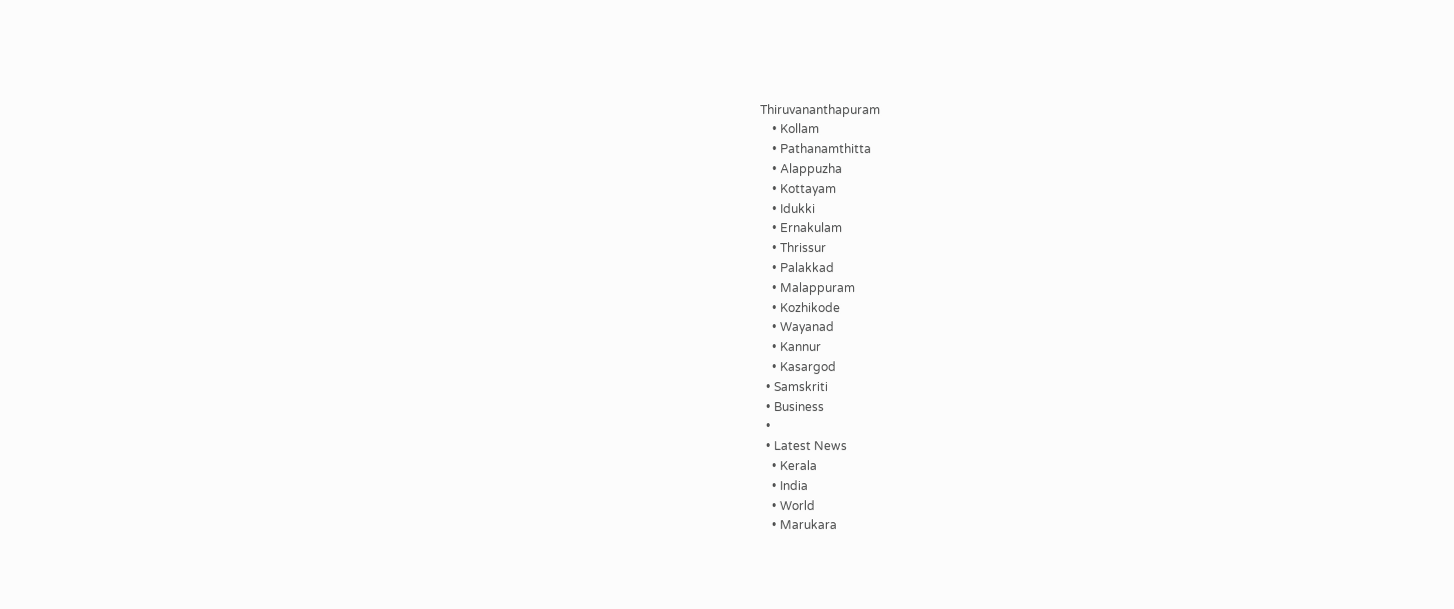Thiruvananthapuram
    • Kollam
    • Pathanamthitta
    • Alappuzha
    • Kottayam
    • Idukki
    • Ernakulam
    • Thrissur
    • Palakkad
    • Malappuram
    • Kozhikode
    • Wayanad
    • Kannur
    • Kasargod
  • Samskriti
  • Business
  •
  • Latest News
    • Kerala
    • India
    • World
    • Marukara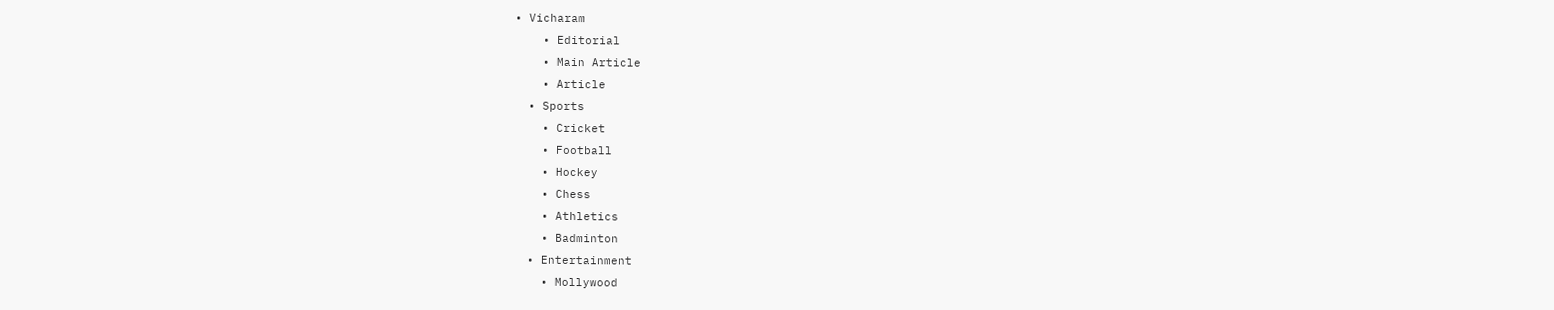• Vicharam
    • Editorial
    • Main Article
    • Article
  • Sports
    • Cricket
    • Football
    • Hockey
    • Chess
    • Athletics
    • Badminton
  • Entertainment
    • Mollywood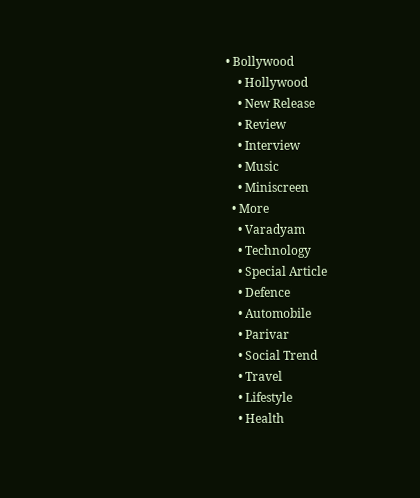• Bollywood
    • Hollywood
    • New Release
    • Review
    • Interview
    • Music
    • Miniscreen
  • More
    • Varadyam
    • Technology
    • Special Article
    • Defence
    • Automobile
    • Parivar
    • Social Trend
    • Travel
    • Lifestyle
    • Health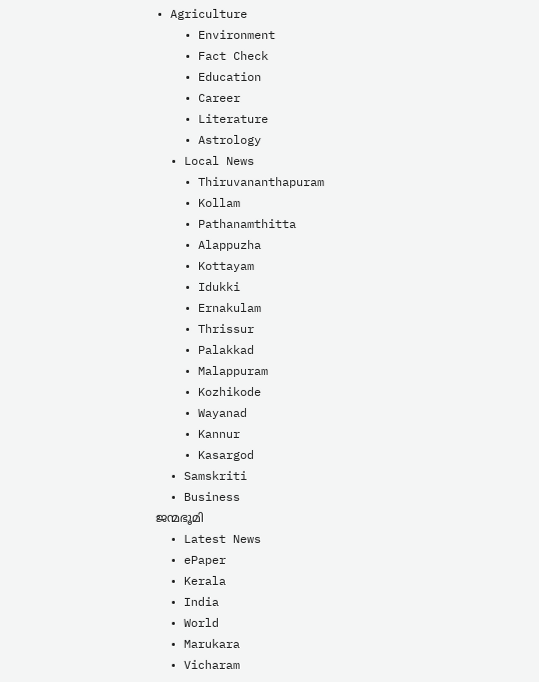• Agriculture
    • Environment
    • Fact Check
    • Education
    • Career
    • Literature
    • Astrology
  • Local News
    • Thiruvananthapuram
    • Kollam
    • Pathanamthitta
    • Alappuzha
    • Kottayam
    • Idukki
    • Ernakulam
    • Thrissur
    • Palakkad
    • Malappuram
    • Kozhikode
    • Wayanad
    • Kannur
    • Kasargod
  • Samskriti
  • Business
ജന്മഭൂമി
  • Latest News
  • ePaper
  • Kerala
  • India
  • World
  • Marukara
  • Vicharam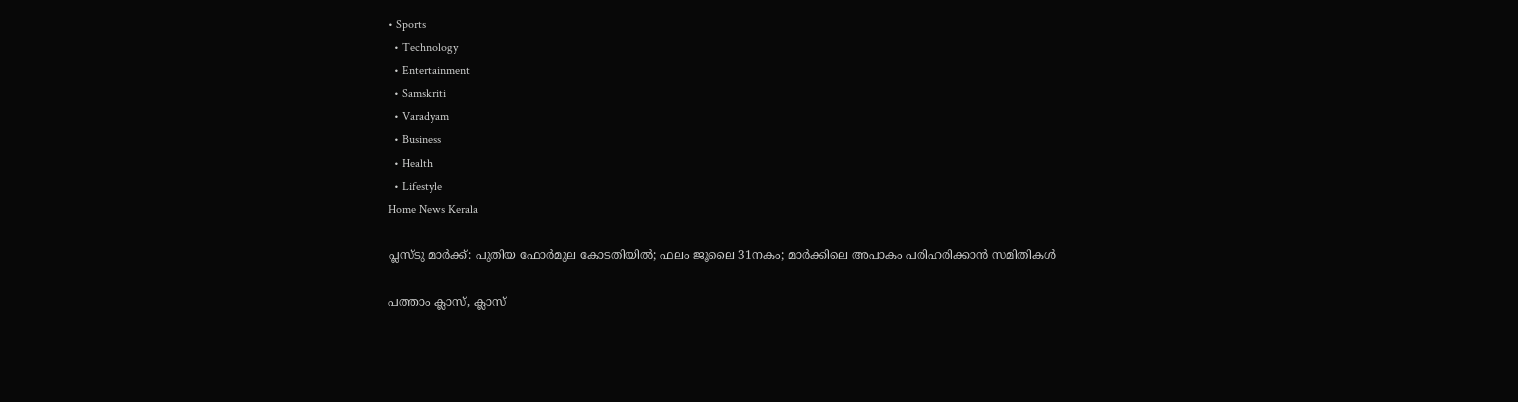• Sports
  • Technology
  • Entertainment
  • Samskriti
  • Varadyam
  • Business
  • Health
  • Lifestyle
Home News Kerala

പ്ലസ്ടു മാര്‍ക്ക്: പുതിയ ഫോര്‍മുല കോടതിയില്‍; ഫലം ജൂലൈ 31നകം; മാര്‍ക്കിലെ അപാകം പരിഹരിക്കാന്‍ സമിതികള്‍

പത്താം ക്ലാസ്, ക്ലാസ്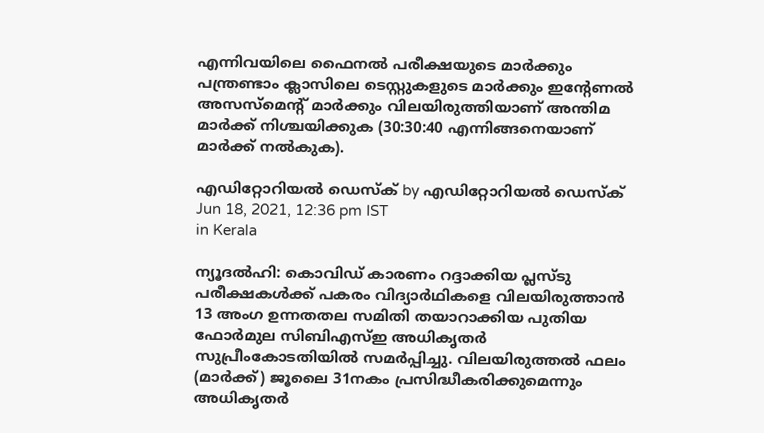എന്നിവയിലെ ഫൈനല്‍ പരീക്ഷയുടെ മാര്‍ക്കും പന്ത്രണ്ടാം ക്ലാസിലെ ടെസ്റ്റുകളുടെ മാര്‍ക്കും ഇന്റേണല്‍ അസസ്‌മെന്റ് മാര്‍ക്കും വിലയിരുത്തിയാണ് അന്തിമ മാര്‍ക്ക് നിശ്ചയിക്കുക (30:30:40 എന്നിങ്ങനെയാണ് മാര്‍ക്ക് നല്‍കുക).

എഡിറ്റോറിയൽ ഡെസ്ക് by എഡിറ്റോറിയൽ ഡെസ്ക്
Jun 18, 2021, 12:36 pm IST
in Kerala

ന്യൂദല്‍ഹി: കൊവിഡ് കാരണം റദ്ദാക്കിയ പ്ലസ്ടു പരീക്ഷകള്‍ക്ക് പകരം വിദ്യാര്‍ഥികളെ വിലയിരുത്താന്‍ 13 അംഗ ഉന്നതതല സമിതി തയാറാക്കിയ പുതിയ ഫോര്‍മുല സിബിഎസ്ഇ അധികൃതര്‍ സുപ്രീംകോടതിയില്‍ സമര്‍പ്പിച്ചു. വിലയിരുത്തല്‍ ഫലം (മാര്‍ക്ക്) ജൂലൈ 31നകം പ്രസിദ്ധീകരിക്കുമെന്നും അധികൃതര്‍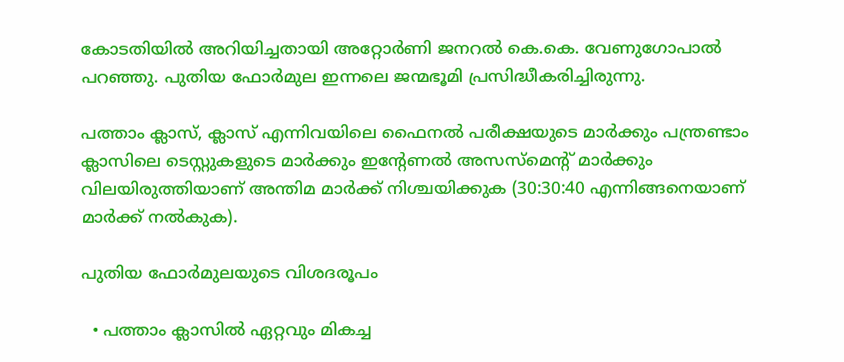കോടതിയില്‍ അറിയിച്ചതായി അറ്റോര്‍ണി ജനറല്‍ കെ.കെ. വേണുഗോപാല്‍ പറഞ്ഞു. പുതിയ ഫോര്‍മുല ഇന്നലെ ജന്മഭൂമി പ്രസിദ്ധീകരിച്ചിരുന്നു.

പത്താം ക്ലാസ്, ക്ലാസ് എന്നിവയിലെ ഫൈനല്‍ പരീക്ഷയുടെ മാര്‍ക്കും പന്ത്രണ്ടാം ക്ലാസിലെ ടെസ്റ്റുകളുടെ മാര്‍ക്കും ഇന്റേണല്‍ അസസ്‌മെന്റ് മാര്‍ക്കും വിലയിരുത്തിയാണ് അന്തിമ മാര്‍ക്ക് നിശ്ചയിക്കുക (30:30:40 എന്നിങ്ങനെയാണ് മാര്‍ക്ക് നല്‍കുക).

പുതിയ ഫോര്‍മുലയുടെ വിശദരൂപം

  • പത്താം ക്ലാസില്‍ ഏറ്റവും മികച്ച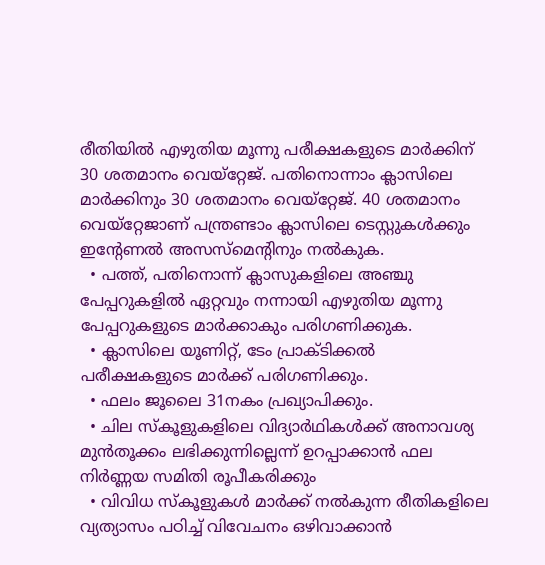രീതിയില്‍ എഴുതിയ മൂന്നു പരീക്ഷകളുടെ മാര്‍ക്കിന് 30 ശതമാനം വെയ്‌റ്റേജ്. പതിനൊന്നാം ക്ലാസിലെ മാര്‍ക്കിനും 30 ശതമാനം വെയ്‌റ്റേജ്. 40 ശതമാനം വെയ്‌റ്റേജാണ് പന്ത്രണ്ടാം ക്ലാസിലെ ടെസ്റ്റുകള്‍ക്കും ഇന്റേണല്‍ അസസ്‌മെന്റിനും നല്‍കുക.
  • പത്ത്, പതിനൊന്ന് ക്ലാസുകളിലെ അഞ്ചു പേപ്പറുകളില്‍ ഏറ്റവും നന്നായി എഴുതിയ മൂന്നു പേപ്പറുകളുടെ മാര്‍ക്കാകും പരിഗണിക്കുക.
  • ക്ലാസിലെ യൂണിറ്റ്, ടേം പ്രാക്ടിക്കല്‍ പരീക്ഷകളുടെ മാര്‍ക്ക് പരിഗണിക്കും.
  • ഫലം ജൂലൈ 31നകം പ്രഖ്യാപിക്കും.
  • ചില സ്‌കൂളുകളിലെ വിദ്യാര്‍ഥികള്‍ക്ക് അനാവശ്യ മുന്‍തൂക്കം ലഭിക്കുന്നില്ലെന്ന് ഉറപ്പാക്കാന്‍ ഫല നിര്‍ണ്ണയ സമിതി രൂപീകരിക്കും
  • വിവിധ സ്‌കൂളുകള്‍ മാര്‍ക്ക് നല്‍കുന്ന രീതികളിലെ വ്യത്യാസം പഠിച്ച് വിവേചനം ഒഴിവാക്കാന്‍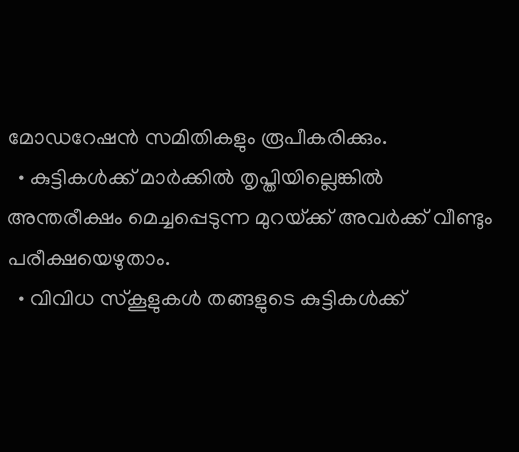മോഡറേഷന്‍ സമിതികളും രൂപീകരിക്കും.
  • കുട്ടികള്‍ക്ക് മാര്‍ക്കില്‍ തൃപ്തിയില്ലെങ്കില്‍ അന്തരീക്ഷം മെച്ചപ്പെടുന്ന മുറയ്‌ക്ക് അവര്‍ക്ക് വീണ്ടും പരീക്ഷയെഴുതാം.
  • വിവിധ സ്‌കൂളുകള്‍ തങ്ങളുടെ കുട്ടികള്‍ക്ക്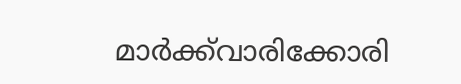മാര്‍ക്ക്‌വാരിക്കോരി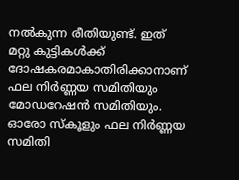നല്‍കുന്ന രീതിയുണ്ട്. ഇത് മറ്റു കുട്ടികള്‍ക്ക് ദോഷകരമാകാതിരിക്കാനാണ് ഫല നിര്‍ണ്ണയ സമിതിയും മോഡറേഷന്‍ സമിതിയും. ഓരോ സ്‌കൂളും ഫല നിര്‍ണ്ണയ സമിതി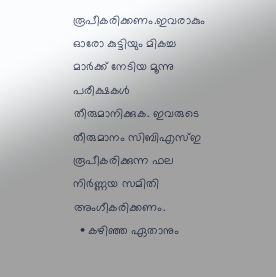രൂപീകരിക്കണം.ഇവരാകും ഓരോ കുട്ടിയും മികച്ച മാര്‍ക്ക് നേടിയ മൂന്നു പരീക്ഷകള്‍ തീരുമാനിക്കുക. ഇവരുടെ തീരുമാനം സിബിഎസ്ഇ രൂപീകരിക്കുന്ന ഫല നിര്‍ണ്ണയ സമിതി അംഗീകരിക്കണം.
  • കഴിഞ്ഞ ഏതാനും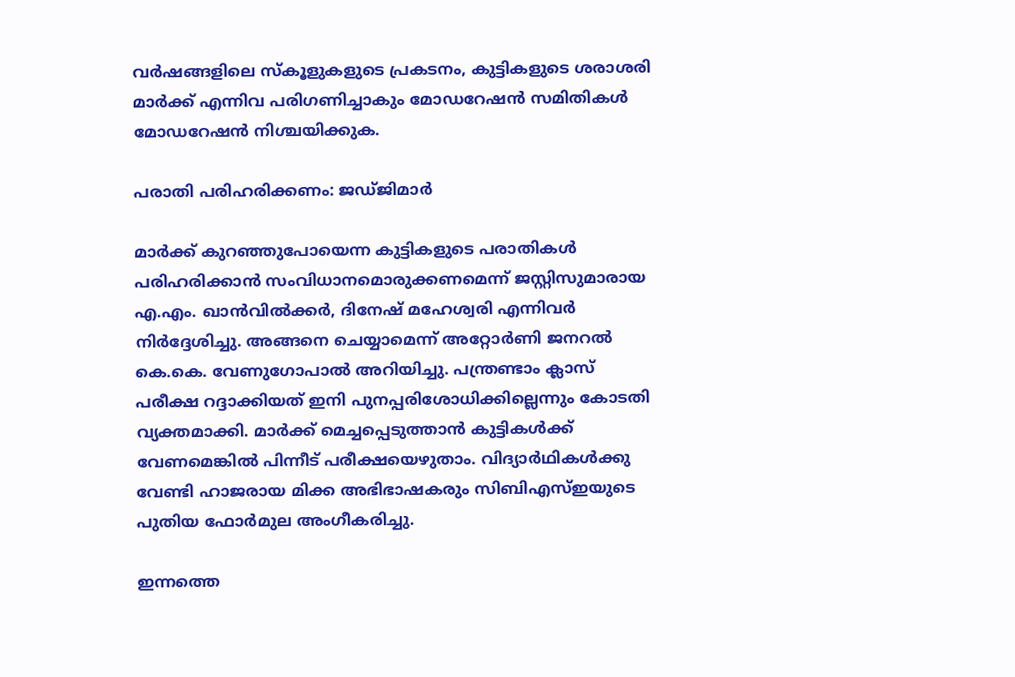വര്‍ഷങ്ങളിലെ സ്‌കൂളുകളുടെ പ്രകടനം, കുട്ടികളുടെ ശരാശരി മാര്‍ക്ക് എന്നിവ പരിഗണിച്ചാകും മോഡറേഷന്‍ സമിതികള്‍ മോഡറേഷന്‍ നിശ്ചയിക്കുക.

പരാതി പരിഹരിക്കണം: ജഡ്ജിമാര്‍

മാര്‍ക്ക് കുറഞ്ഞുപോയെന്ന കുട്ടികളുടെ പരാതികള്‍ പരിഹരിക്കാന്‍ സംവിധാനമൊരുക്കണമെന്ന് ജസ്റ്റിസുമാരായ  എ.എം. ഖാന്‍വില്‍ക്കര്‍, ദിനേഷ് മഹേശ്വരി എന്നിവര്‍ നിര്‍ദ്ദേശിച്ചു. അങ്ങനെ ചെയ്യാമെന്ന് അറ്റോര്‍ണി ജനറല്‍ കെ.കെ. വേണുഗോപാല്‍ അറിയിച്ചു. പന്ത്രണ്ടാം ക്ലാസ് പരീക്ഷ റദ്ദാക്കിയത് ഇനി പുനപ്പരിശോധിക്കില്ലെന്നും കോടതി വ്യക്തമാക്കി. മാര്‍ക്ക് മെച്ചപ്പെടുത്താന്‍ കുട്ടികള്‍ക്ക് വേണമെങ്കില്‍ പിന്നീട് പരീക്ഷയെഴുതാം. വിദ്യാര്‍ഥികള്‍ക്കു വേണ്ടി ഹാജരായ മിക്ക അഭിഭാഷകരും സിബിഎസ്ഇയുടെ പുതിയ ഫോര്‍മുല അംഗീകരിച്ചു.

ഇന്നത്തെ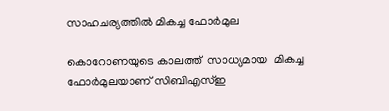സാഹചര്യത്തില്‍ മികച്ച ഫോര്‍മുല

കൊറോണയുടെ കാലത്ത്  സാധ്യമായ  മികച്ച ഫോര്‍മുലയാണ് സിബിഎസ്ഇ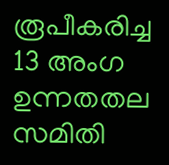രൂപീകരിച്ച 13 അംഗ ഉന്നതതല സമിതി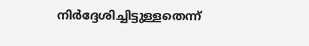നിര്‍ദ്ദേശിച്ചിട്ടുള്ളതെന്ന്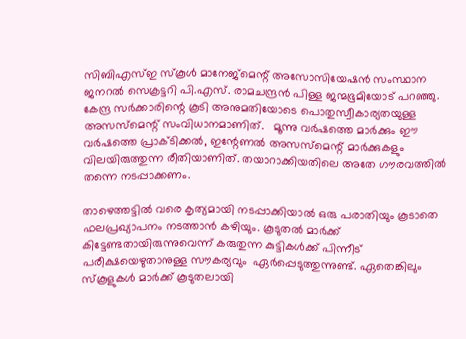സിബിഎസ്ഇ സ്‌കൂള്‍ മാനേജ്‌മെന്റ് അസോസിയേഷന്‍ സംസ്ഥാന ജനറല്‍ സെക്രട്ടറി പി.എസ്. രാമചന്ദ്രന്‍ പിള്ള ജന്മഭൂമിയോട് പറഞ്ഞു. കേന്ദ്ര സര്‍ക്കാരിന്റെ കൂടി അനുമതിയോടെ പൊതുസ്വീകാര്യതയുള്ള അസസ്‌മെന്റ് സംവിധാനമാണിത്.   മൂന്നു വര്‍ഷത്തെ മാര്‍ക്കും ഈ വര്‍ഷത്തെ പ്രാക്ടിക്കല്‍, ഇന്റേണല്‍ അസസ്‌മെന്റ് മാര്‍ക്കുകളും വിലയിരുത്തുന്ന രീതിയാണിത്. തയാറാക്കിയതിലെ അതേ ഗൗരവത്തില്‍ തന്നെ നടപ്പാക്കണം.

താഴെത്തട്ടില്‍ വരെ കൃത്യമായി നടപ്പാക്കിയാല്‍ ഒരു പരാതിയും കൂടാതെ ഫലപ്രഖ്യാപനം നടത്താന്‍ കഴിയും. കൂടുതല്‍ മാര്‍ക്ക് കിട്ടേണ്ടതായിരുന്നുവെന്ന് കരുതുന്ന കുട്ടികള്‍ക്ക് പിന്നീട് പരീക്ഷയെഴുതാനുള്ള സൗകര്യവും  ഏര്‍പ്പെടുത്തുന്നുണ്ട്. ഏതെങ്കിലും സ്‌കൂളുകള്‍ മാര്‍ക്ക് കൂടുതലായി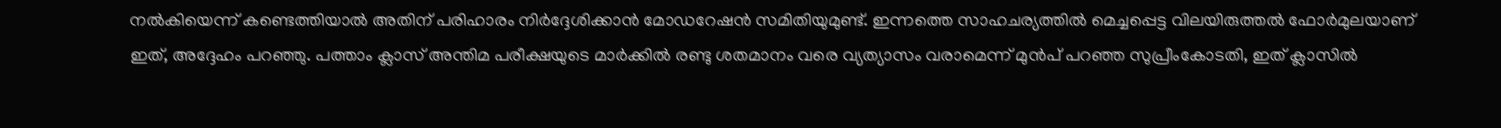നല്‍കിയെന്ന് കണ്ടെത്തിയാല്‍ അതിന് പരിഹാരം നിര്‍ദ്ദേശിക്കാന്‍ മോഡറേഷന്‍ സമിതിയുമുണ്ട്. ഇന്നത്തെ സാഹചര്യത്തില്‍ മെച്ചപ്പെട്ട വിലയിരുത്തല്‍ ഫോര്‍മുലയാണ് ഇത്, അദ്ദേഹം പറഞ്ഞു. പത്താം ക്ലാസ് അന്തിമ പരീക്ഷയുടെ മാര്‍ക്കില്‍ രണ്ടു ശതമാനം വരെ വ്യത്യാസം വരാമെന്ന് മുന്‍പ് പറഞ്ഞ സുപ്രീംകോടതി, ഇത് ക്ലാസില്‍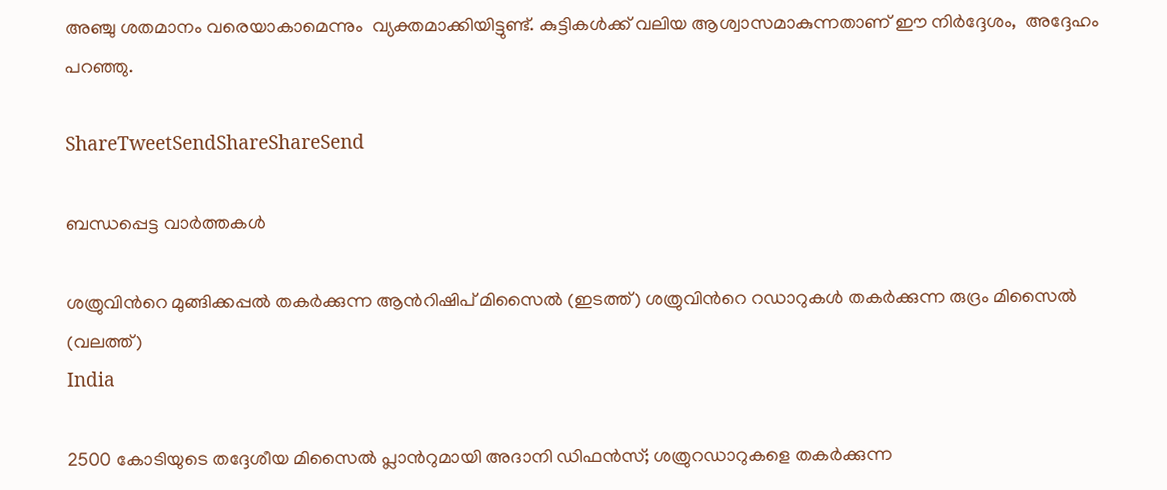അഞ്ചു ശതമാനം വരെയാകാമെന്നും  വ്യക്തമാക്കിയിട്ടുണ്ട്. കുട്ടികള്‍ക്ക് വലിയ ആശ്വാസമാകുന്നതാണ് ഈ നിര്‍ദ്ദേശം,  അദ്ദേഹം പറഞ്ഞു.

ShareTweetSendShareShareSend

ബന്ധപ്പെട്ട വാര്‍ത്തകള്‍

ശത്രുവിന്‍റെ മുങ്ങിക്കപ്പല്‍ തകര്‍ക്കുന്ന ആന്‍റിഷിപ് മിസൈല്‍ (ഇടത്ത്) ശത്രുവിന്‍റെ റഡാറുകള്‍ തകര്‍ക്കുന്ന രുദ്രം മിസൈല്‍ (വലത്ത്)
India

2500 കോടിയുടെ തദ്ദേശീയ മിസൈല്‍ പ്ലാന്‍റുമായി അദാനി ഡിഫന്‍സ്; ശത്രുറഡാറുകളെ തകര്‍ക്കുന്ന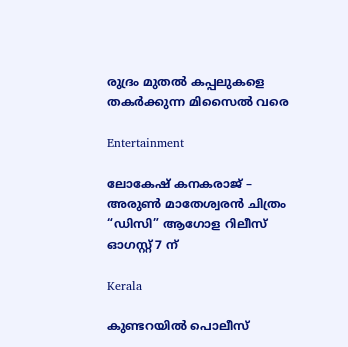രുദ്രം മുതല്‍ കപ്പലുകളെ തകര്‍ക്കുന്ന മിസൈല്‍ വരെ

Entertainment

ലോകേഷ് കനകരാജ് – അരുൺ മാതേശ്വരൻ ചിത്രം “ഡിസി” ആഗോള റിലീസ് ഓഗസ്റ്റ് 7 ന്

Kerala

കുണ്ടറയില്‍ പൊലീസ്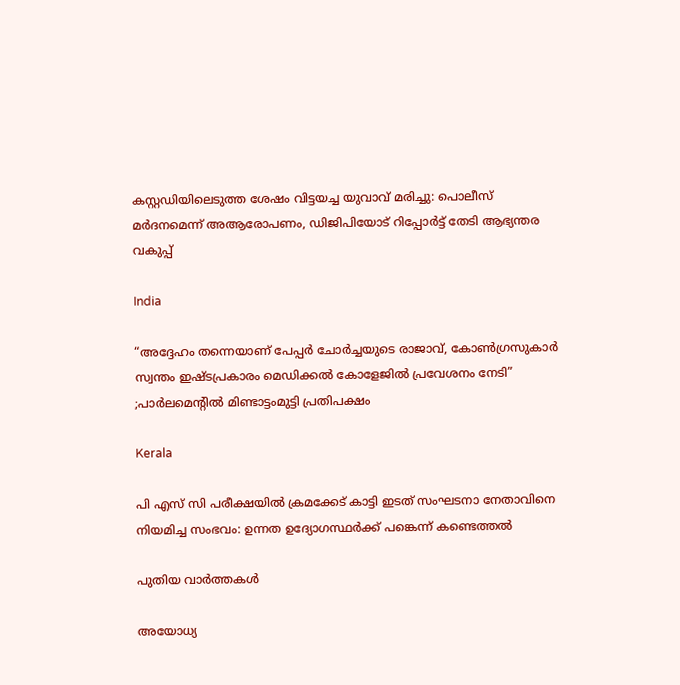കസ്റ്റഡിയിലെടുത്ത ശേഷം വിട്ടയച്ച യുവാവ് മരിച്ചു: പൊലീസ് മര്‍ദനമെന്ന് അആരോപണം, ഡിജിപിയോട് റിപ്പോര്‍ട്ട് തേടി ആഭ്യന്തര വകുപ്പ്

India

“അദ്ദേഹം തന്നെയാണ് പേപ്പർ ചോർച്ചയുടെ രാജാവ്, കോൺഗ്രസുകാർ സ്വന്തം ഇഷ്ടപ്രകാരം മെഡിക്കൽ കോളേജിൽ പ്രവേശനം നേടി” ;പാർലമെൻ്റിൽ മിണ്ടാട്ടംമുട്ടി പ്രതിപക്ഷം

Kerala

പി എസ് സി പരീക്ഷയില്‍ ക്രമക്കേട് കാട്ടി ഇടത് സംഘടനാ നേതാവിനെ നിയമിച്ച സംഭവം: ഉന്നത ഉദ്യോഗസ്ഥര്‍ക്ക് പങ്കെന്ന് കണ്ടെത്തല്‍

പുതിയ വാര്‍ത്തകള്‍

അയോധ്യ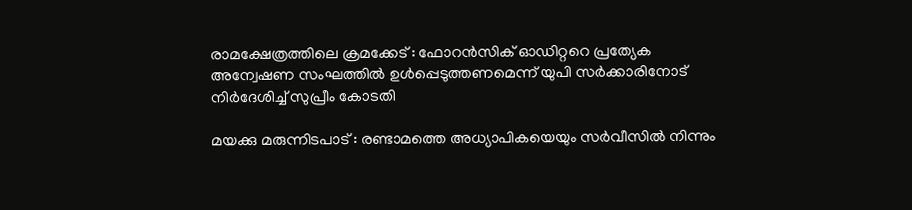രാമക്ഷേത്രത്തിലെ ക്രമക്കേട് : ഫോറൻസിക് ഓഡിറ്ററെ പ്രത്യേക അന്വേഷണ സംഘത്തിൽ ഉൾപ്പെടുത്തണമെന്ന് യുപി സർക്കാരിനോട് നിർദേശിച്ച് സുപ്രീം കോടതി

മയക്കു മരുന്നിടപാട് : രണ്ടാമത്തെ അധ്യാപികയെയും സര്‍വീസില്‍ നിന്നും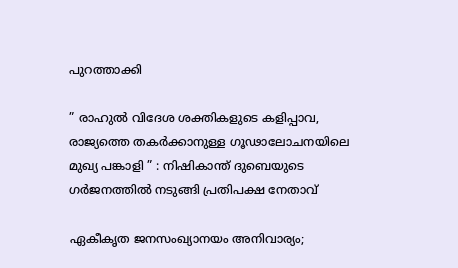പുറത്താക്കി

” രാഹുൽ വിദേശ ശക്തികളുടെ കളിപ്പാവ, രാജ്യത്തെ തകർക്കാനുള്ള ഗൂഢാലോചനയിലെ മുഖ്യ പങ്കാളി ” : നിഷികാന്ത് ദുബെയുടെ ഗർജനത്തിൽ നടുങ്ങി പ്രതിപക്ഷ നേതാവ്

ഏകീകൃത ജനസംഖ്യാനയം അനിവാര്യം;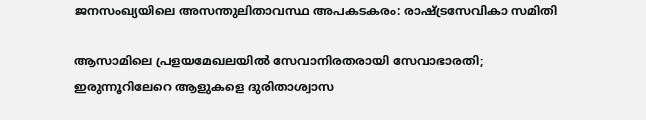ജനസംഖ്യയിലെ അസന്തുലിതാവസ്ഥ അപകടകരം: രാഷ്‌ട്രസേവികാ സമിതി

ആസാമിലെ പ്രളയമേഖലയില്‍ സേവാനിരതരായി സേവാഭാരതി; ഇരുന്നൂറിലേറെ ആളുകളെ ദുരിതാശ്വാസ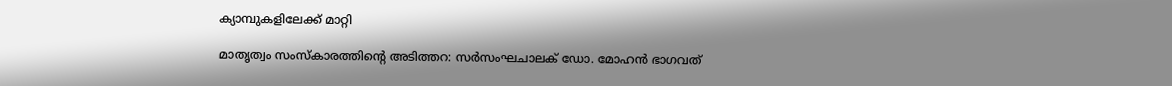ക്യാമ്പുകളിലേക്ക് മാറ്റി

മാതൃത്വം സംസ്‌കാരത്തിന്റെ അടിത്തറ: സര്‍സംഘചാലക് ഡോ. മോഹന്‍ ഭാഗവത്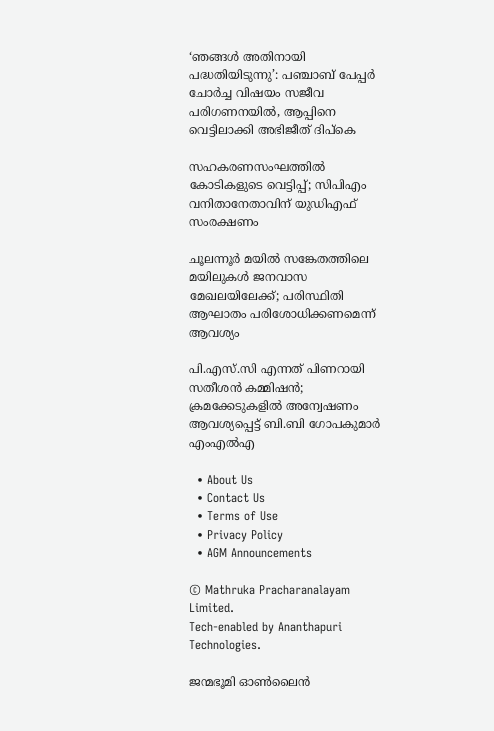‘ഞങ്ങൾ അതിനായി പദ്ധതിയിടുന്നു’: പഞ്ചാബ് പേപ്പർ ചോർച്ച വിഷയം സജീവ പരിഗണനയിൽ, ആപ്പിനെ വെട്ടിലാക്കി അഭിജീത് ദിപ്കെ

സഹകരണസംഘത്തിൽ കോടികളുടെ വെട്ടിപ്പ്; സിപിഎം വനിതാനേതാവിന് യുഡിഎഫ് സംരക്ഷണം

ചൂലന്നൂര്‍ മയില്‍ സങ്കേതത്തിലെ മയിലുകള്‍ ജനവാസ മേഖലയിലേക്ക്; പരിസ്ഥിതി ആഘാതം പരിശോധിക്കണമെന്ന് ആവശ്യം

പി.എസ്.സി എന്നത് പിണറായി സതീശൻ കമ്മിഷൻ; ക്രമക്കേടുകളിൽ അന്വേഷണം ആവശ്യപ്പെട്ട് ബി.ബി ഗോപകുമാർ എംഎൽഎ

  • About Us
  • Contact Us
  • Terms of Use
  • Privacy Policy
  • AGM Announcements

© Mathruka Pracharanalayam Limited.
Tech-enabled by Ananthapuri Technologies.

ജന്മഭൂമി ഓണ്‍ലൈന്‍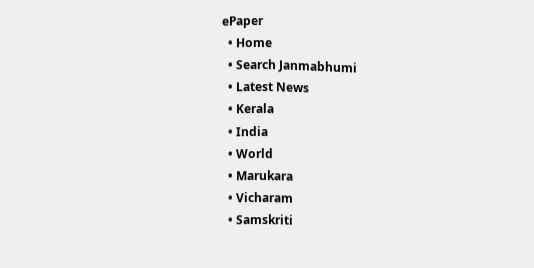ePaper
  • Home
  • Search Janmabhumi
  • Latest News
  • Kerala
  • India
  • World
  • Marukara
  • Vicharam
  • Samskriti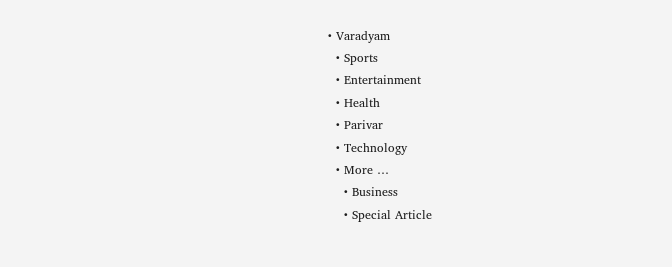• Varadyam
  • Sports
  • Entertainment
  • Health
  • Parivar
  • Technology
  • More …
    • Business
    • Special Article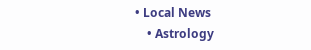• Local News
    • Astrology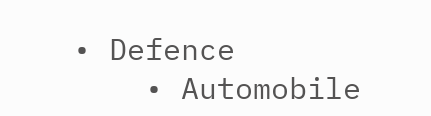• Defence
    • Automobile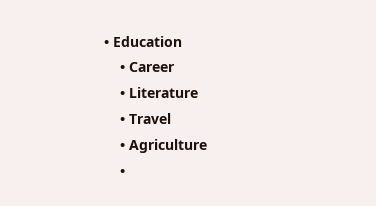• Education
    • Career
    • Literature
    • Travel
    • Agriculture
    •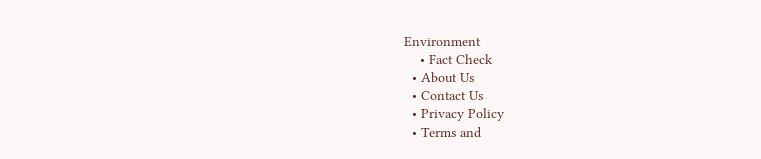Environment
    • Fact Check
  • About Us
  • Contact Us
  • Privacy Policy
  • Terms and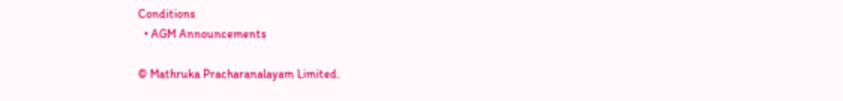Conditions
  • AGM Announcements

© Mathruka Pracharanalayam Limited.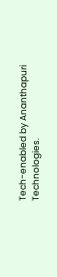Tech-enabled by Ananthapuri Technologies.